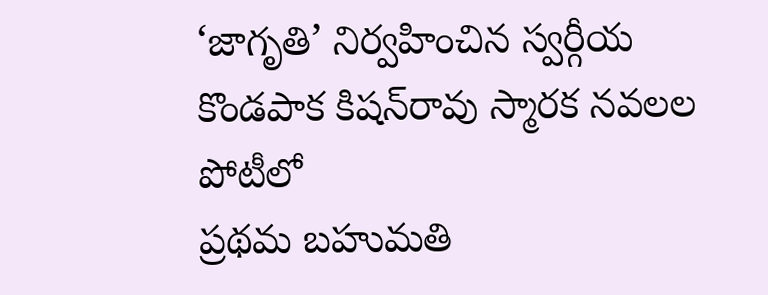‘జాగృతి’ నిర్వహించిన స్వర్గీయ కొండపాక కిషన్‌రావు స్మారక నవలల పోటీలో
ప్రథమ బహుమతి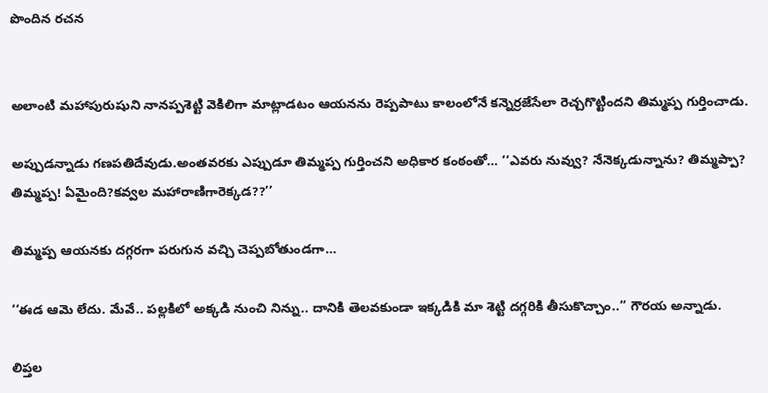పొందిన రచన


అలాంటి మహాపురుషుని నానప్పశెట్టి వెకిలిగా మాట్లాడటం ఆయనను రెప్పపాటు కాలంలోనే కన్నెర్రజేసేలా రెచ్చగొట్టిందని తిమ్మప్ప గుర్తించాడు.

అప్పుడన్నాడు గణపతిదేవుడు.అంతవరకు ఎప్పుడూ తిమ్మప్ప గుర్తించని అధికార కంఠంతో… ‘‘ఎవరు నువ్వు? నేనెక్కడున్నాను? తిమ్మప్పా? తిమ్మప్ప! ఏమైంది?కవ్వల మహారాణిగారెక్కడ??’’

తిమ్మప్ప ఆయనకు దగ్గరగా పరుగున వచ్చి చెప్పబోతుండగా…

‘‘ఈడ ఆమె లేదు. మేవే.. పల్లకిలో అక్కడి నుంచి నిన్ను.. దానికి తెలవకుండా ఇక్కడికి మా శెట్టి దగ్గరికి తీసుకొచ్చాం..’’ గౌరయ అన్నాడు.

లిప్తల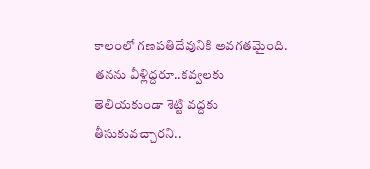కాలంలో గణపతిదేవునికి అవగతమైంది. తనను వీళ్లిద్దరూ..కవ్వలకు తెలియకుండా శెట్టి వద్దకు తీసుకువచ్చారని..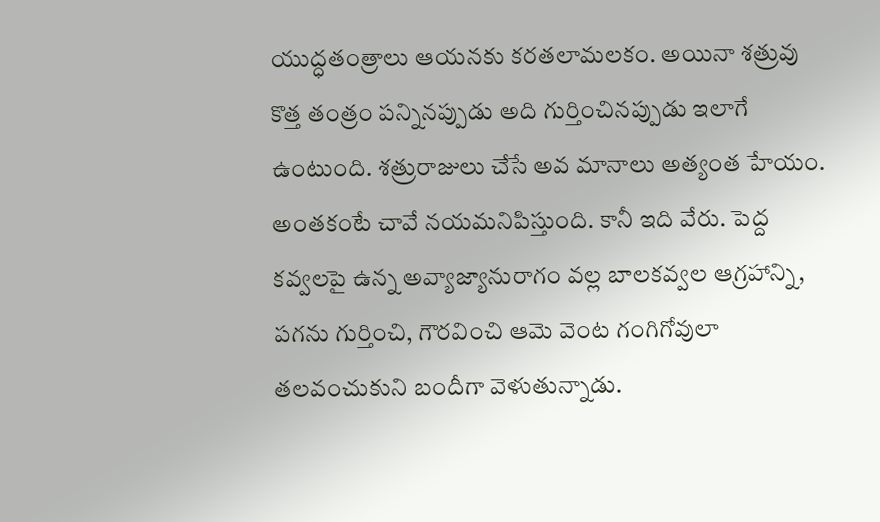యుద్ధతంత్రాలు ఆయనకు కరతలామలకం. అయినా శత్రువు కొత్త తంత్రం పన్నినప్పుడు అది గుర్తించినప్పుడు ఇలాగే ఉంటుంది. శత్రురాజులు చేసే అవ మానాలు అత్యంత హేయం. అంతకంటే చావే నయమనిపిస్తుంది. కానీ ఇది వేరు. పెద్ద కవ్వలపై ఉన్న అవ్యాజ్యానురాగం వల్ల బాలకవ్వల ఆగ్రహాన్ని, పగను గుర్తించి, గౌరవించి ఆమె వెంట గంగిగోవులా తలవంచుకుని బందీగా వెళుతున్నాడు.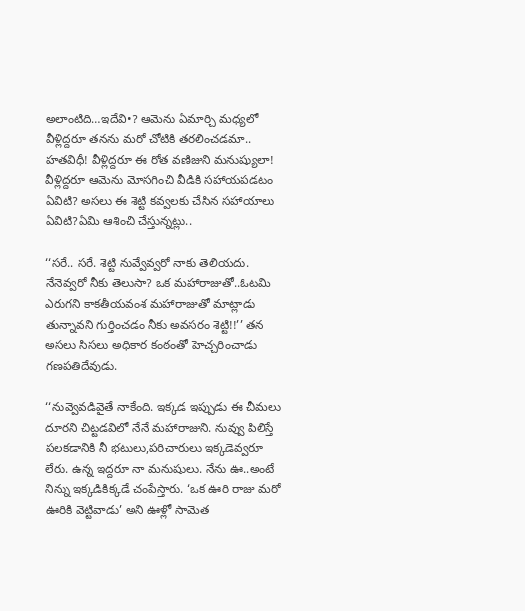అలాంటిది…ఇదేవి•? ఆమెను ఏమార్చి మధ్యలో వీళ్లిద్దరూ తనను మరో చోటికి తరలించడమా.. హతవిధీ! వీళ్లిద్దరూ ఈ రోత వణిజుని మనుష్యులా! వీళ్లిద్దరూ ఆమెను మోసగించి వీడికి సహాయపడటం ఏవిటి? అసలు ఈ శెట్టి కవ్వలకు చేసిన సహాయాలు ఏవిటి?ఏమి ఆశించి చేస్తున్నట్లు..

‘‘సరే.. సరే. శెట్టి నువ్వేవ్వరో నాకు తెలియదు. నేనెవ్వరో నీకు తెలుసా? ఒక మహారాజుతో..ఓటమి ఎరుగని కాకతీయవంశ మహారాజుతో మాట్లాడు తున్నావని గుర్తించడం నీకు అవసరం శెట్టి!!’’ తన అసలు సిసలు అధికార కంఠంతో హెచ్చరించాడు గణపతిదేవుడు.

‘‘నువ్వెవడివైతే నాకేంది. ఇక్కడ ఇప్పుడు ఈ చీమలు దూరని చిట్టడవిలో నేనే మహారాజుని. నువ్వు పిలిస్తే పలకడానికి నీ భటులు,పరిచారులు ఇక్కడెవ్వరూ లేరు. ఉన్న ఇద్దరూ నా మనుషులు. నేను ఊ..అంటే నిన్ను ఇక్కడికిక్కడే చంపేస్తారు. ‘ఒక ఊరి రాజు మరో ఊరికి వెట్టివాడు’ అని ఊళ్లో సామెత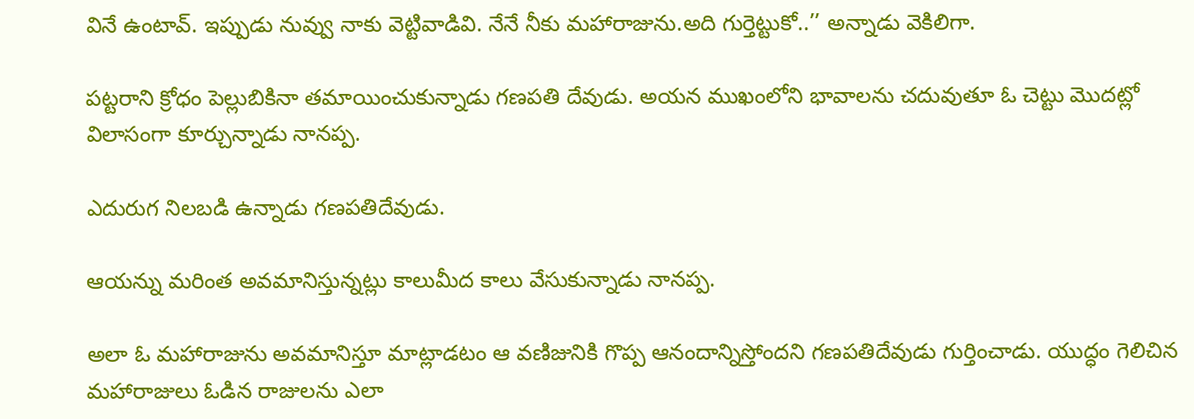వినే ఉంటావ్‌. ఇప్పుడు నువ్వు నాకు వెట్టివాడివి. నేనే నీకు మహారాజును.అది గుర్తెట్టుకో..’’ అన్నాడు వెకిలిగా.

పట్టరాని క్రోధం పెల్లుబికినా తమాయించుకున్నాడు గణపతి దేవుడు. అయన ముఖంలోని భావాలను చదువుతూ ఓ చెట్టు మొదట్లో విలాసంగా కూర్చున్నాడు నానప్ప.

ఎదురుగ నిలబడి ఉన్నాడు గణపతిదేవుడు.

ఆయన్ను మరింత అవమానిస్తున్నట్లు కాలుమీద కాలు వేసుకున్నాడు నానప్ప.

అలా ఓ మహారాజును అవమానిస్తూ మాట్లాడటం ఆ వణిజునికి గొప్ప ఆనందాన్నిస్తోందని గణపతిదేవుడు గుర్తించాడు. యుద్ధం గెలిచిన మహారాజులు ఓడిన రాజులను ఎలా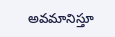అవమానిస్తూ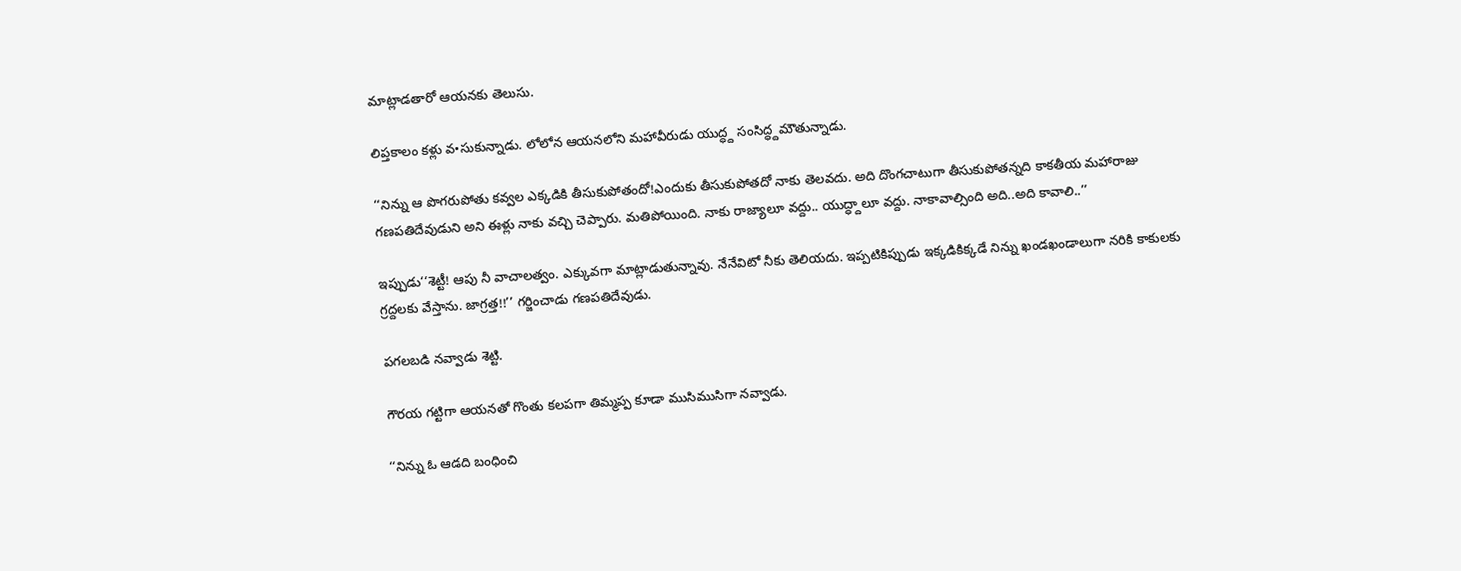మాట్లాడతారో ఆయనకు తెలుసు.

లిప్తకాలం కళ్లు వ•సుకున్నాడు. లోలోన ఆయనలోని మహావీరుడు యుద్ధ్ద సంసిద్ధ్దమౌతున్నాడు.

‘‘నిన్ను ఆ పొగరుపోతు కవ్వల ఎక్కడికి తీసుకుపోతందో!ఎందుకు తీసుకుపోతదో నాకు తెలవదు. అది దొంగచాటుగా తీసుకుపోతన్నది కాకతీయ మహారాజు గణపతిదేవుడుని అని ఈళ్లు నాకు వచ్చి చెప్పారు. మతిపోయింది. నాకు రాజ్యాలూ వద్దు.. యుద్ధ్దాలూ వద్దు. నాకావాల్సింది అది..అది కావాలి..’’

ఇప్పుడు‘‘శెట్టీ! ఆపు నీ వాచాలత్వం. ఎక్కువగా మాట్లాడుతున్నావు. నేనేవిటో నీకు తెలియదు. ఇప్పటికిప్పుడు ఇక్కడికిక్కడే నిన్ను ఖండఖండాలుగా నరికి కాకులకు గ్రద్దలకు వేస్తాను. జాగ్రత్త!!’’ గర్జించాడు గణపతిదేవుడు.

పగలబడి నవ్వాడు శెట్టి.

గౌరయ గట్టిగా ఆయనతో గొంతు కలపగా తిమ్మప్ప కూడా ముసిముసిగా నవ్వాడు.

‘‘నిన్ను ఓ ఆడది బంధించి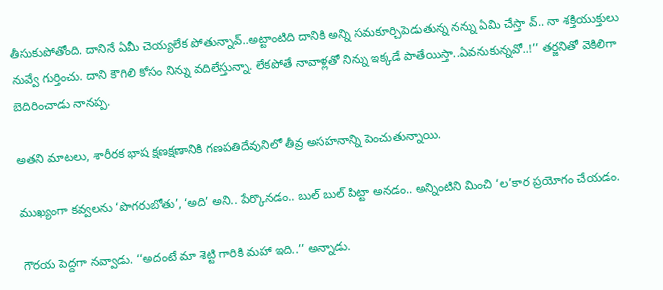తీసుకుపోతోంది. దానినే ఏమీ చెయ్యలేక పోతున్నావ్‌..అట్టాంటిది దానికి అన్ని సమకూర్చిపెడుతున్న నన్ను ఏమి చేస్తా వ్‌.. నా శక్తియుక్తులు నువ్వే గుర్తించు. దాని కౌగిలి కోసం నిన్ను వదిలేస్తున్నా. లేకపోతే నావాళ్లతో నిన్ను ఇక్కడే పాతేయిస్తా..ఏవనుకున్నవో..!’’ తర్జనితో వెకిలిగా బెదిరించాడు నానప్ప.

అతని మాటలు, శారీరక భాష క్షణక్షణానికి గణపతిదేవునిలో తీవ్ర అసహనాన్ని పెంచుతున్నాయి.

ముఖ్యంగా కవ్వలను ‘పొగరుబోతు’, ‘అది’ అని.. పేర్కొనడం.. బుల్‌ ‌బుల్‌ ‌పిట్టా అనడం.. అన్నింటిని మించి ‘ల’కార ప్రయోగం చేయడం.

గౌరయ పెద్దగా నవ్వాడు. ‘‘అదంటే మా శెట్టి గారికి మహా ఇది..’’ అన్నాడు.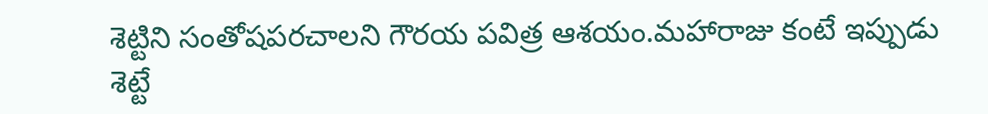శెట్టిని సంతోషపరచాలని గౌరయ పవిత్ర ఆశయం.మహారాజు కంటే ఇప్పుడు శెట్టే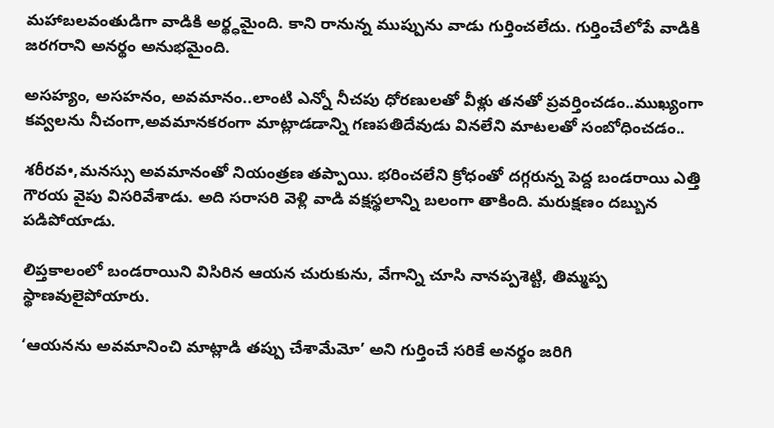మహాబలవంతుడిగా వాడికి అర్థ్ధమైంది. కాని రానున్న ముప్పును వాడు గుర్తించలేదు. గుర్తించేలోపే వాడికి జరగరాని అనర్థం అనుభమైంది.

అసహ్యం, అసహనం, అవమానం..లాంటి ఎన్నో నీచపు ధోరణులతో వీళ్లు తనతో ప్రవర్తించడం..ముఖ్యంగా కవ్వలను నీచంగా,అవమానకరంగా మాట్లాడడాన్ని గణపతిదేవుడు వినలేని మాటలతో సంబోధించడం..

శరీరవ•,మనస్సు అవమానంతో నియంత్రణ తప్పాయి. భరించలేని క్రోధంతో దగ్గరున్న పెద్ద బండరాయి ఎత్తి గౌరయ వైపు విసరివేశాడు. అది సరాసరి వెళ్లి వాడి వక్షస్థలాన్ని బలంగా తాకింది. మరుక్షణం దబ్బున పడిపోయాడు.

లిప్తకాలంలో బండరాయిని విసిరిన ఆయన చురుకును, వేగాన్ని చూసి నానప్పశెట్టి, తిమ్మప్ప స్థాణవులైపోయారు.

‘ఆయనను అవమానించి మాట్లాడి తప్పు చేశామేమో’ అని గుర్తించే సరికే అనర్థం జరిగి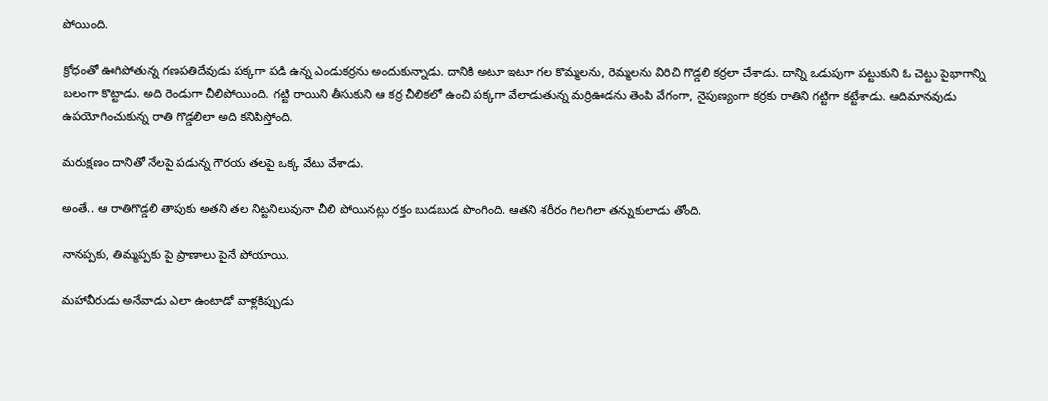పోయింది.

క్రోధంతో ఊగిపోతున్న గణపతిదేవుడు పక్కగా పడి ఉన్న ఎండుకర్రను అందుకున్నాడు. దానికి అటూ ఇటూ గల కొమ్మలను, రెమ్మలను విరిచి గొడ్డలి కర్రలా చేశాడు. దాన్ని ఒడుపుగా పట్టుకుని ఓ చెట్టు పైభాగాన్ని బలంగా కొట్టాడు. అది రెండుగా చీలిపోయింది. గట్టి రాయిని తీసుకుని ఆ కర్ర చీలికలో ఉంచి పక్కగా వేలాడుతున్న మర్రిఊడను తెంపి వేగంగా, నైపుణ్యంగా కర్రకు రాతిని గట్టిగా కట్టేశాడు. ఆదిమానవుడు ఉపయోగించుకున్న రాతి గొడ్డలిలా అది కనిపిస్తోంది.

మరుక్షణం దానితో నేలపై పడున్న గౌరయ తలపై ఒక్క వేటు వేశాడు.

అంతే.. ఆ రాతిగొడ్డలి తాపుకు అతని తల నిట్టనిలువునా చీలి పోయినట్లు రక్తం బుడబుడ పొంగింది. ఆతని శరీరం గిలగిలా తన్నుకులాడు తోంది.

నానప్పకు, తిమ్మప్పకు పై ప్రాణాలు పైనే పోయాయి.

మహావీరుడు అనేవాడు ఎలా ఉంటాడో వాళ్లకిప్పుడు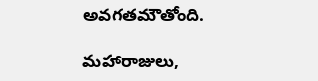అవగతమౌతోంది.

మహారాజులు,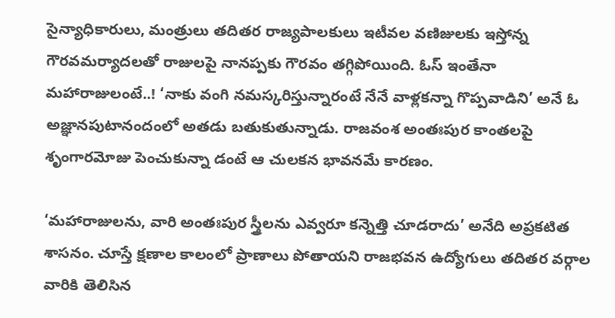సైన్యాధికారులు, మంత్రులు తదితర రాజ్యపాలకులు ఇటీవల వణిజులకు ఇస్తోన్న గౌరవమర్యాదలతో రాజులపై నానప్పకు గౌరవం తగ్గిపోయింది. ఓస్‌ ఇం‌తేనా మహారాజులంటే..! ‘నాకు వంగి నమస్కరిస్తున్నారంటే నేనే వాళ్లకన్నా గొప్పవాడిని’ అనే ఓ అజ్ఞానపుటానందంలో అతడు బతుకుతున్నాడు. రాజవంశ అంతఃపుర కాంతలపై శృంగారమోజు పెంచుకున్నా డంటే ఆ చులకన భావనమే కారణం.

‘మహారాజులను, వారి అంతఃపుర స్త్రీలను ఎవ్వరూ కన్నెత్తి చూడరాదు’ అనేది అప్రకటిత శాసనం. చూస్తే క్షణాల కాలంలో ప్రాణాలు పోతాయని రాజభవన ఉద్యోగులు తదితర వర్గాల వారికి తెలిసిన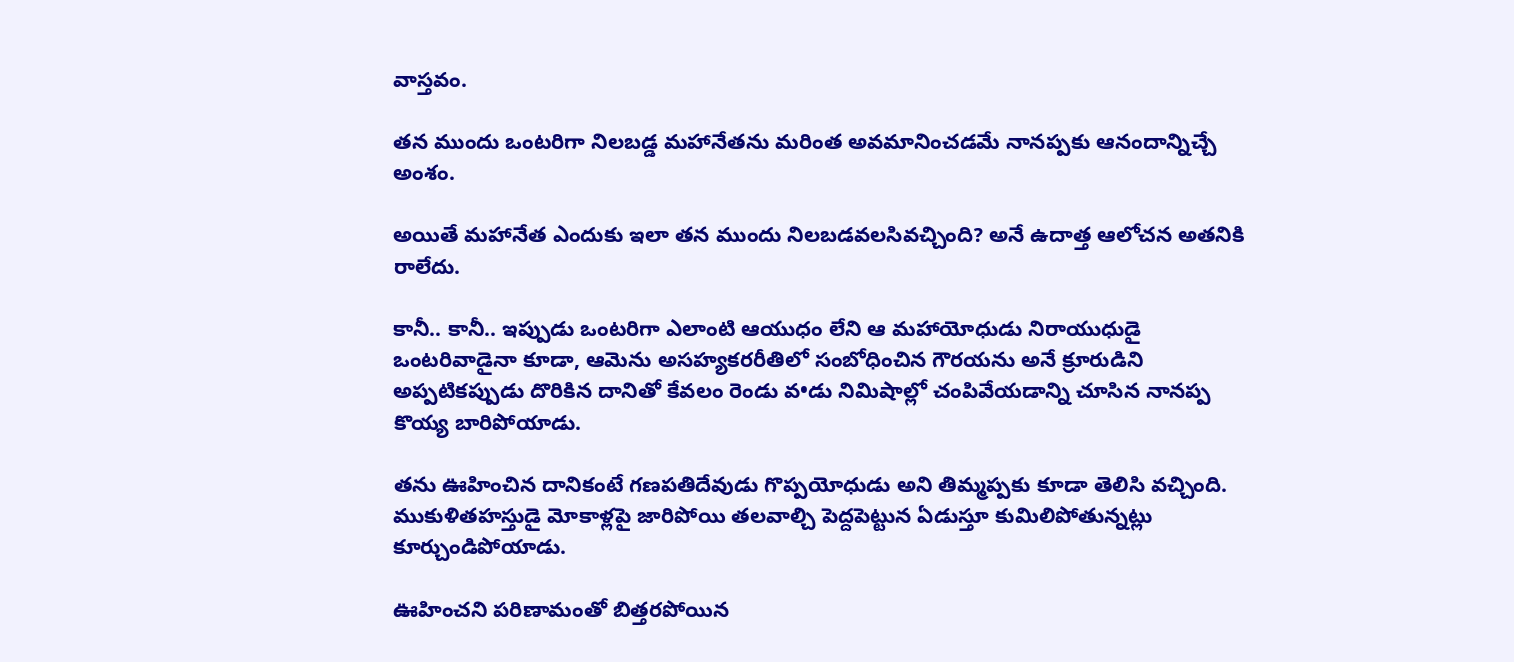వాస్తవం.

తన ముందు ఒంటరిగా నిలబడ్డ మహానేతను మరింత అవమానించడమే నానప్పకు ఆనందాన్నిచ్చే అంశం.

అయితే మహానేత ఎందుకు ఇలా తన ముందు నిలబడవలసివచ్చింది? అనే ఉదాత్త ఆలోచన అతనికి రాలేదు.

కానీ.. కానీ.. ఇప్పుడు ఒంటరిగా ఎలాంటి ఆయుధం లేని ఆ మహాయోధుడు నిరాయుధుడై ఒంటరివాడైనా కూడా, ఆమెను అసహ్యకరరీతిలో సంబోధించిన గౌరయను అనే క్రూరుడిని అప్పటికప్పుడు దొరికిన దానితో కేవలం రెండు వ•డు నిమిషాల్లో చంపివేయడాన్ని చూసిన నానప్ప కొయ్య బారిపోయాడు.

తను ఊహించిన దానికంటే గణపతిదేవుడు గొప్పయోధుడు అని తిమ్మప్పకు కూడా తెలిసి వచ్చింది. ముకుళితహస్తుడై మోకాళ్లపై జారిపోయి తలవాల్చి పెద్దపెట్టున ఏడుస్తూ కుమిలిపోతున్నట్లు కూర్చుండిపోయాడు.

ఊహించని పరిణామంతో బిత్తరపోయిన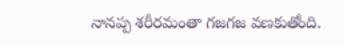నానప్ప శరీరమంతా గజగజ వణకుతోంది.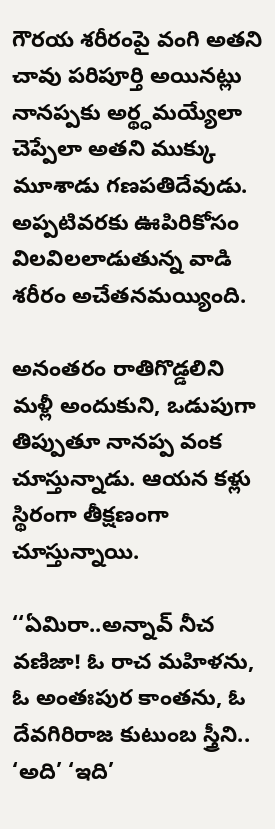గౌరయ శరీరంపై వంగి అతని చావు పరిపూర్తి అయినట్లు నానప్పకు అర్థ్ధమయ్యేలా చెప్పేలా అతని ముక్కు మూశాడు గణపతిదేవుడు. అప్పటివరకు ఊపిరికోసం విలవిలలాడుతున్న వాడి శరీరం అచేతనమయ్యింది.

అనంతరం రాతిగొడ్డలిని మళ్లీ అందుకుని, ఒడుపుగా తిప్పుతూ నానప్ప వంక చూస్తున్నాడు. ఆయన కళ్లు స్థిరంగా తీక్షణంగా చూస్తున్నాయి.

‘‘ఏమిరా..అన్నావ్‌ ‌నీచ వణిజా! ఓ రాచ మహిళను, ఓ అంతఃపుర కాంతను, ఓ దేవగిరిరాజ కుటుంబ స్త్రీని.. ‘అది’ ‘ఇది’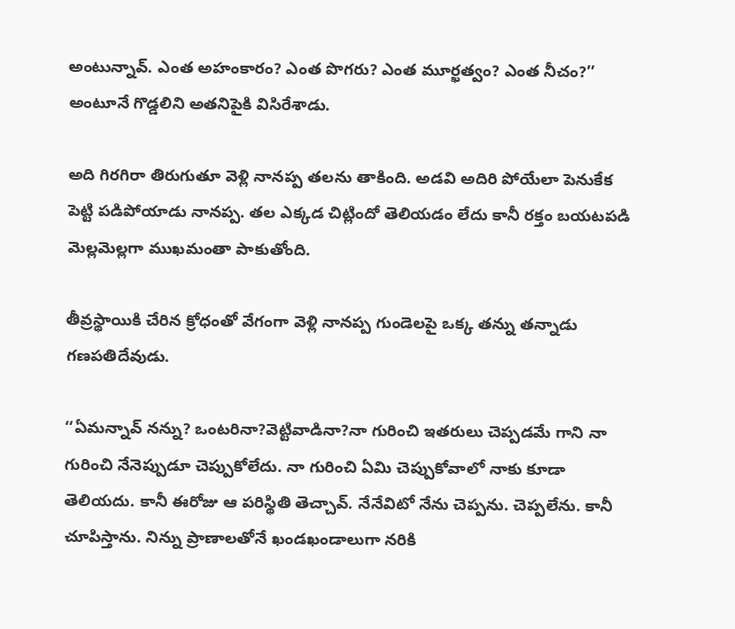అంటున్నావ్‌. ఎం‌త అహంకారం? ఎంత పొగరు? ఎంత మూర్ఖత్వం? ఎంత నీచం?’’ అంటూనే గొడ్డలిని అతనిపైకి విసిరేశాడు.

అది గిరగిరా తిరుగుతూ వెళ్లి నానప్ప తలను తాకింది. అడవి అదిరి పోయేలా పెనుకేక పెట్టి పడిపోయాడు నానప్ప. తల ఎక్కడ చిట్లిందో తెలియడం లేదు కానీ రక్తం బయటపడి మెల్లమెల్లగా ముఖమంతా పాకుతోంది.

తీవ్రస్థాయికి చేరిన క్రోధంతో వేగంగా వెళ్లి నానప్ప గుండెలపై ఒక్క తన్ను తన్నాడు గణపతిదేవుడు.

‘‘ఏమన్నావ్‌ ‌నన్ను? ఒంటరినా?వెట్టివాడినా?నా గురించి ఇతరులు చెప్పడమే గాని నా గురించి నేనెప్పుడూ చెప్పుకోలేదు. నా గురించి ఏమి చెప్పుకోవాలో నాకు కూడా తెలియదు. కానీ ఈరోజు ఆ పరిస్థితి తెచ్చావ్‌. నేనేవిటో నేను చెప్పను. చెప్పలేను. కానీ చూపిస్తాను. నిన్ను ప్రాణాలతోనే ఖండఖండాలుగా నరికి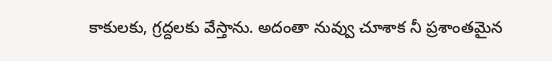కాకులకు, గ్రద్దలకు వేస్తాను. అదంతా నువ్వు చూశాక నీ ప్రశాంతమైన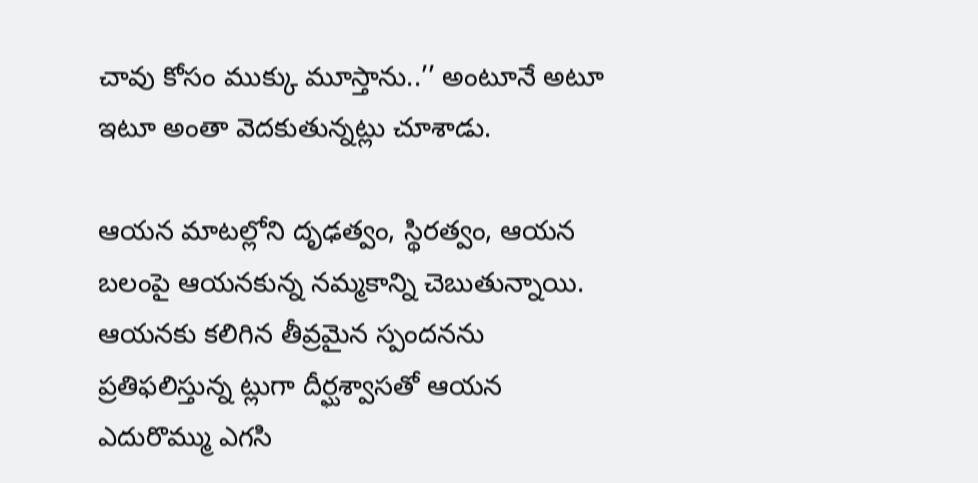చావు కోసం ముక్కు మూస్తాను..’’ అంటూనే అటూ ఇటూ అంతా వెదకుతున్నట్లు చూశాడు.

ఆయన మాటల్లోని దృఢత్వం, స్థిరత్వం, ఆయన బలంపై ఆయనకున్న నమ్మకాన్ని చెబుతున్నాయి. ఆయనకు కలిగిన తీవ్రమైన స్పందనను ప్రతిఫలిస్తున్న ట్లుగా దీర్ఘశ్వాసతో ఆయన ఎదురొమ్ము ఎగసి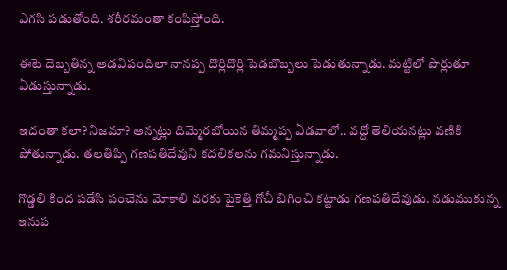ఎగసి పడుతోంది. శరీరమంతా కంపిస్తోంది.

ఈటె దెబ్బతిన్న అడవిపందిలా నానప్ప దొర్లిదొర్లి పెడబొబ్బలు పెడుతున్నాడు. మట్టిలో పొర్లుతూ ఏడుస్తున్నాడు.

ఇదంతా కలా? నిజమా? అన్నట్లు దిమ్మెరబోయిన తిమ్మప్ప ఏడవాలో.. వద్దో తెలియనట్లు వణికి పోతున్నాడు. తలతిప్పి గణపతిదేవుని కదలికలను గమనిస్తున్నాడు.

గొడ్డలి కింద పడేసి పంచెను మోకాలి వరకు పైకెత్తి గోచీ బిగించి కట్టాడు గణపతిదేవుడు. నడుముకున్న ఇనుప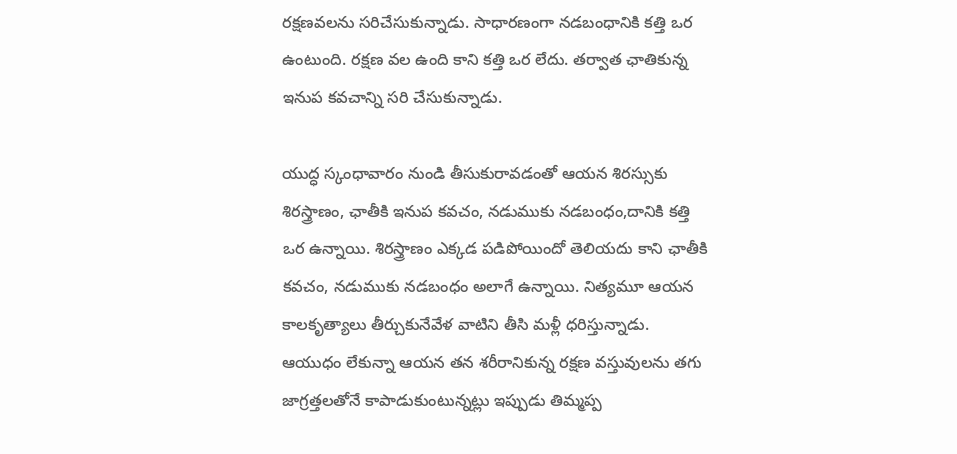రక్షణవలను సరిచేసుకున్నాడు. సాధారణంగా నడబంధానికి కత్తి ఒర ఉంటుంది. రక్షణ వల ఉంది కాని కత్తి ఒర లేదు. తర్వాత ఛాతికున్న ఇనుప కవచాన్ని సరి చేసుకున్నాడు.

యుద్ధ స్కంధావారం నుండి తీసుకురావడంతో ఆయన శిరస్సుకు శిరస్త్రాణం, ఛాతీకి ఇనుప కవచం, నడుముకు నడబంధం,దానికి కత్తి ఒర ఉన్నాయి. శిరస్త్రాణం ఎక్కడ పడిపోయిందో తెలియదు కాని ఛాతీకి కవచం, నడుముకు నడబంధం అలాగే ఉన్నాయి. నిత్యమూ ఆయన కాలకృత్యాలు తీర్చుకునేవేళ వాటిని తీసి మళ్లీ ధరిస్తున్నాడు. ఆయుధం లేకున్నా ఆయన తన శరీరానికున్న రక్షణ వస్తువులను తగు జాగ్రత్తలతోనే కాపాడుకుంటున్నట్లు ఇప్పుడు తిమ్మప్ప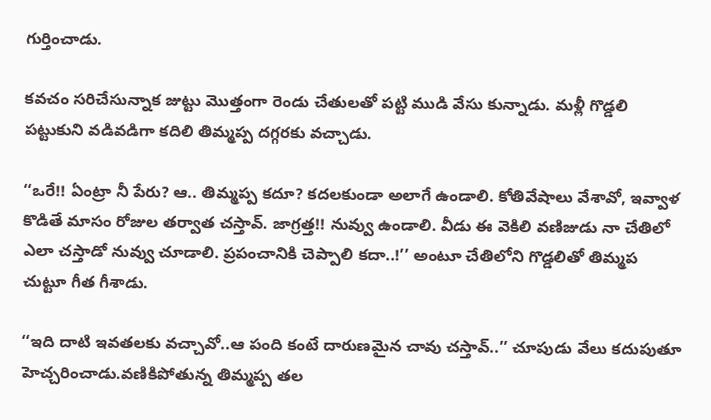గుర్తించాడు.

కవచం సరిచేసున్నాక జుట్టు మొత్తంగా రెండు చేతులతో పట్టి ముడి వేసు కున్నాడు. మళ్లీ గొడ్డలి పట్టుకుని వడివడిగా కదిలి తిమ్మప్ప దగ్గరకు వచ్చాడు.

‘‘ఒరే!! ఏంట్రా నీ పేరు? ఆ.. తిమ్మప్ప కదూ? కదలకుండా అలాగే ఉండాలి. కోతివేషాలు వేశావో, ఇవ్వాళ కొడితే మాసం రోజుల తర్వాత చస్తావ్‌. జాగ్రత్త!! నువ్వు ఉండాలి. వీడు ఈ వెకిలి వణిజుడు నా చేతిలో ఎలా చస్తాడో నువ్వు చూడాలి. ప్రపంచానికి చెప్పాలి కదా..!’’ అంటూ చేతిలోని గొడ్డలితో తిమ్మప చుట్టూ గీత గీశాడు.

‘‘ఇది దాటి ఇవతలకు వచ్చావో..ఆ పంది కంటే దారుణమైన చావు చస్తావ్‌..’’ చూపుడు వేలు కదుపుతూ హెచ్చరించాడు.వణికిపోతున్న తిమ్మప్ప తల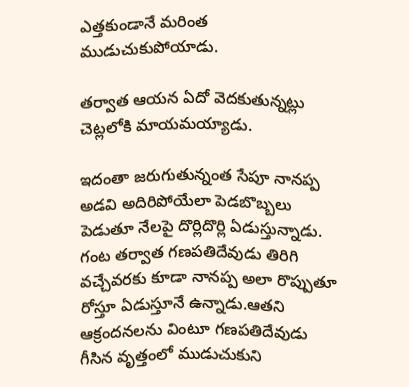ఎత్తకుండానే మరింత ముడుచుకుపోయాడు.

తర్వాత ఆయన ఏదో వెదకుతున్నట్లు చెట్లలోకి మాయమయ్యాడు.

ఇదంతా జరుగుతున్నంత సేపూ నానప్ప అడవి అదిరిపోయేలా పెడబొబ్బలు పెడుతూ నేలపై దొర్లిదొర్లి ఏడుస్తున్నాడు. గంట తర్వాత గణపతిదేవుడు తిరిగి వచ్చేవరకు కూడా నానప్ప అలా రొప్పుతూ రోస్తూ ఏడుస్తూనే ఉన్నాడు.ఆతని ఆక్రందనలను వింటూ గణపతిదేవుడు గీసిన వృత్తంలో ముడుచుకుని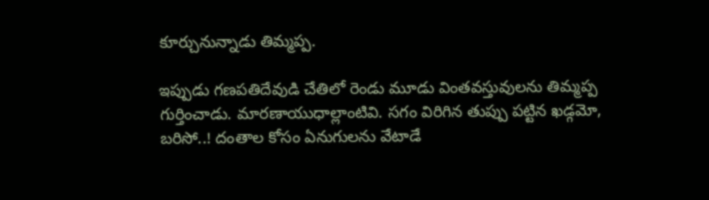కూర్చునున్నాడు తిమ్మప్ప.

ఇప్పుడు గణపతిదేవుడి చేతిలో రెండు మూడు వింతవస్తువులను తిమ్మప్ప గుర్తించాడు. మారణాయుధాల్లాంటివి. సగం విరిగిన తుప్పు పట్టిన ఖడ్గమో, బరిసో..! దంతాల కోసం ఏనుగులను వేటాడే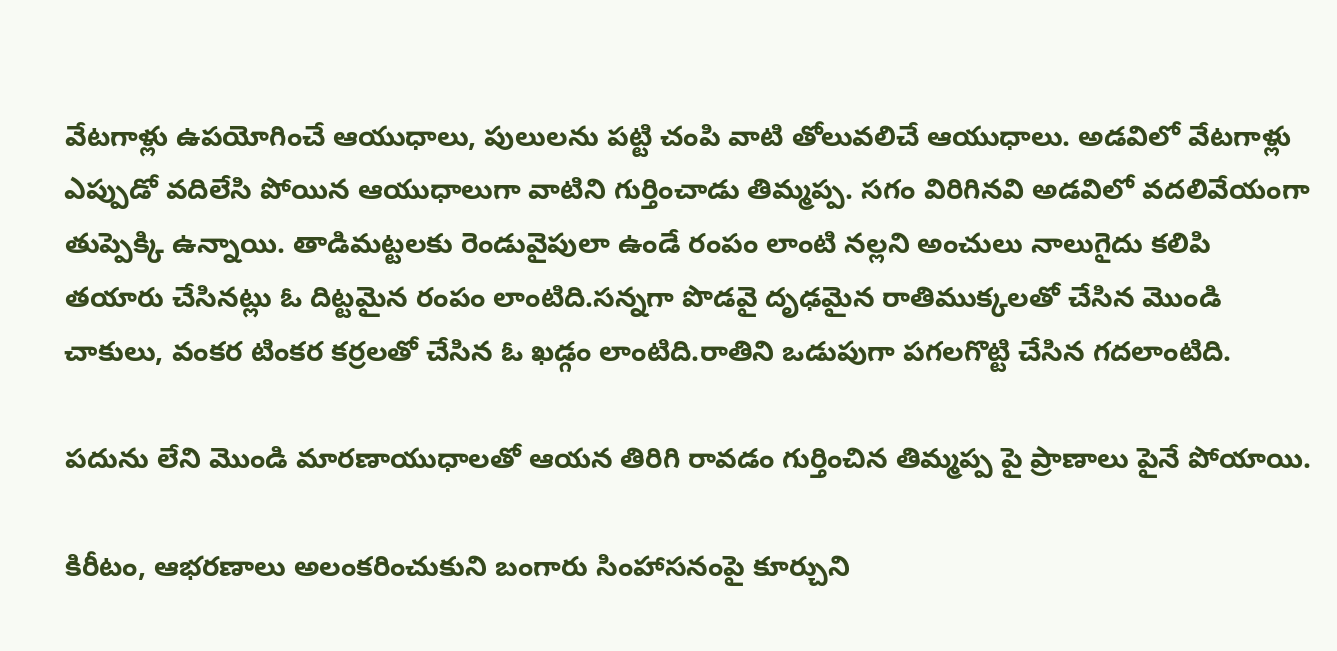వేటగాళ్లు ఉపయోగించే ఆయుధాలు, పులులను పట్టి చంపి వాటి తోలువలిచే ఆయుధాలు. అడవిలో వేటగాళ్లు ఎప్పుడో వదిలేసి పోయిన ఆయుధాలుగా వాటిని గుర్తించాడు తిమ్మప్ప. సగం విరిగినవి అడవిలో వదలివేయంగా తుప్పెక్కి ఉన్నాయి. తాడిమట్టలకు రెండువైపులా ఉండే రంపం లాంటి నల్లని అంచులు నాలుగైదు కలిపి తయారు చేసినట్లు ఓ దిట్టమైన రంపం లాంటిది.సన్నగా పొడవై దృఢమైన రాతిముక్కలతో చేసిన మొండి చాకులు, వంకర టింకర కర్రలతో చేసిన ఓ ఖడ్గం లాంటిది.రాతిని ఒడుపుగా పగలగొట్టి చేసిన గదలాంటిది.

పదును లేని మొండి మారణాయుధాలతో ఆయన తిరిగి రావడం గుర్తించిన తిమ్మప్ప పై ప్రాణాలు పైనే పోయాయి.

కిరీటం, ఆభరణాలు అలంకరించుకుని బంగారు సింహాసనంపై కూర్చుని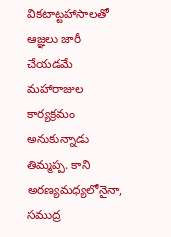వికటాట్టహాసాలతో ఆజ్ఞలు జారీ చేయడమే మహారాజుల కార్యక్రమం అనుకున్నాడు తిమ్మప్ప. కాని అరణ్యమధ్యలోనైనా, సముద్ర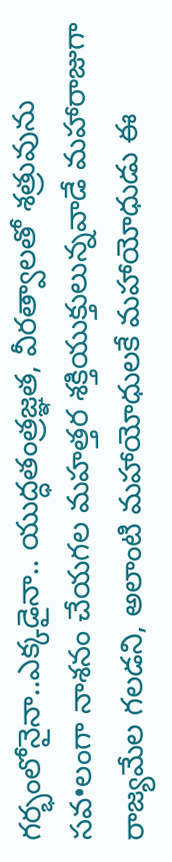గర్భంలోనైనా..ఎక్కడైనా.. యుద్ధతంత్రజ్ఞత, వీరత్వాలతో శత్రువును సవ•లంగా నాశనం చేయగల మహత్తర శక్తియుక్తులున్నవాడే మహారాజుగా రాజ్యమేల గలడని, అలాంటి మహాయోధులకే మహాయోధుడు ఈ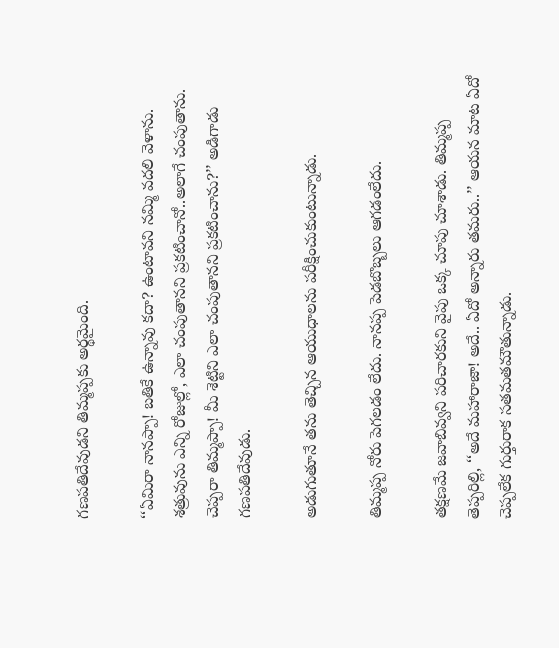గణపతిదేవుడని తిమ్మప్పకు అర్థమైంది.

‘‘ఏమిరా నానప్పా! బతికే ఉన్నావు కదా? ఉంటావని నమ్మి వదలి వెళాను. శత్రువును ఎన్ని రోజుల్లో, ఎలా చంపుతానని ప్రకటించానో..అలాగే చంపుతాను. చెప్పరా తిమ్మప్పా! మీ శెట్టిని ఎలా చంపుతానని ప్రకటించాను?’’ అడిగాడు గణపతిదేవుడు.

అడుగుతూనే తను తెచ్చిన ఆయుధాలను పరీక్షించుకుంటున్నాడు.

తిమ్మప్ప నోరు పెగలడం లేదు. నానప్ప పెడబొబ్బలు ఆగడంలేదు.

తక్షణమే జవాబివ్వని పరిచారకుని వైపు ఒక్క చూపు చూశాడు. తిమ్మప్ప తెప్పరిల్లి, ‘‘అదే మహారాజా! అదే.. ఏదో అన్నారు తమరు..’’ ఆయన మాట ఏదో చెప్పలేక గుర్తురాక సతమతమౌతున్నాడు.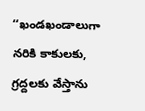‘‘ఖండఖండాలుగా నరికి కాకులకు, గ్రద్దలకు వేస్తాను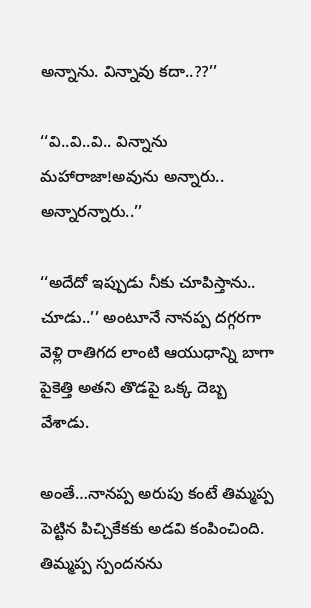అన్నాను. విన్నావు కదా..??’’

‘‘వి..వి..వి.. విన్నాను మహారాజా!అవును అన్నారు.. అన్నారన్నారు..’’

‘‘అదేదో ఇప్పుడు నీకు చూపిస్తాను.. చూడు..’’ అంటూనే నానప్ప దగ్గరగా వెళ్లి రాతిగద లాంటి ఆయుధాన్ని బాగా పైకెత్తి అతని తొడపై ఒక్క దెబ్బ వేశాడు.

అంతే…నానప్ప అరుపు కంటే తిమ్మప్ప పెట్టిన పిచ్చికేకకు అడవి కంపించింది. తిమ్మప్ప స్పందనను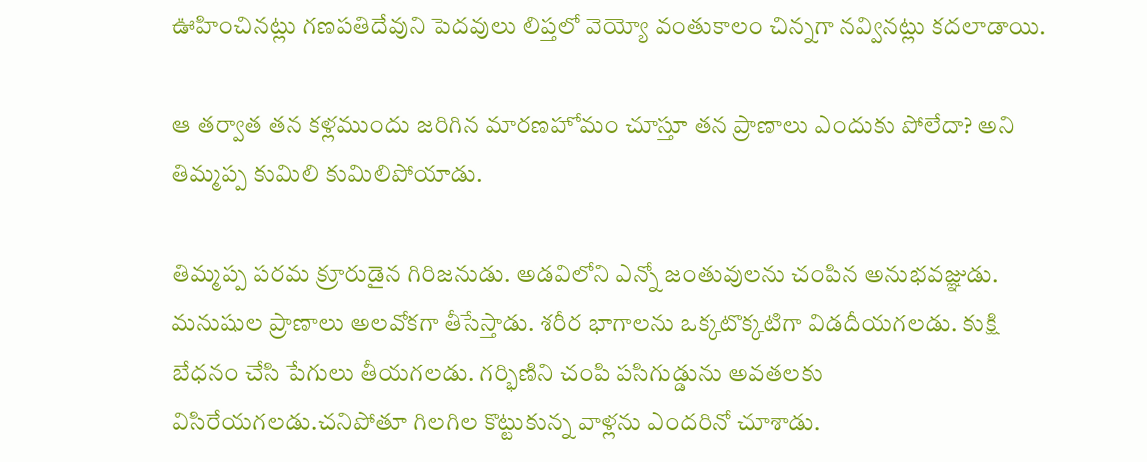ఊహించినట్లు గణపతిదేవుని పెదవులు లిప్తలో వెయ్యో వంతుకాలం చిన్నగా నవ్వినట్లు కదలాడాయి.

ఆ తర్వాత తన కళ్లముందు జరిగిన మారణహోమం చూస్తూ తన ప్రాణాలు ఎందుకు పోలేదా? అని తిమ్మప్ప కుమిలి కుమిలిపోయాడు.

తిమ్మప్ప పరమ క్రూరుడైన గిరిజనుడు. అడవిలోని ఎన్నో జంతువులను చంపిన అనుభవజ్ఞుడు. మనుషుల ప్రాణాలు అలవోకగా తీసేస్తాడు. శరీర భాగాలను ఒక్కటొక్కటిగా విడదీయగలడు. కుక్షి బేధనం చేసి పేగులు తీయగలడు. గర్భిణిని చంపి పసిగుడ్డును అవతలకు విసిరేయగలడు.చనిపోతూ గిలగిల కొట్టుకున్న వాళ్లను ఎందరినో చూశాడు.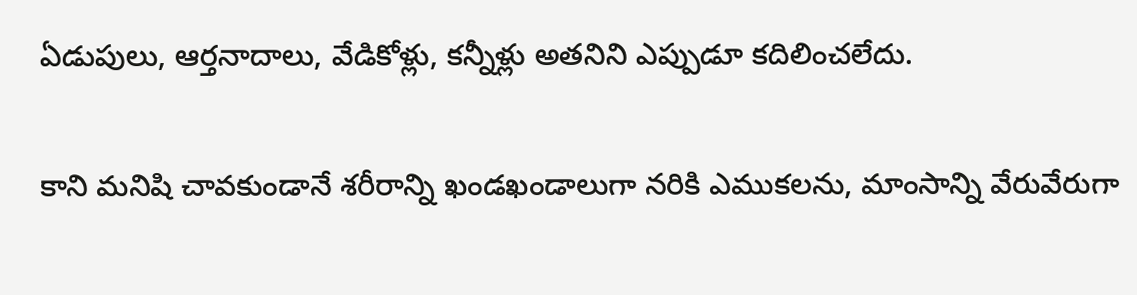ఏడుపులు, ఆర్తనాదాలు, వేడికోళ్లు, కన్నీళ్లు అతనిని ఎప్పుడూ కదిలించలేదు.

కాని మనిషి చావకుండానే శరీరాన్ని ఖండఖండాలుగా నరికి ఎముకలను, మాంసాన్ని వేరువేరుగా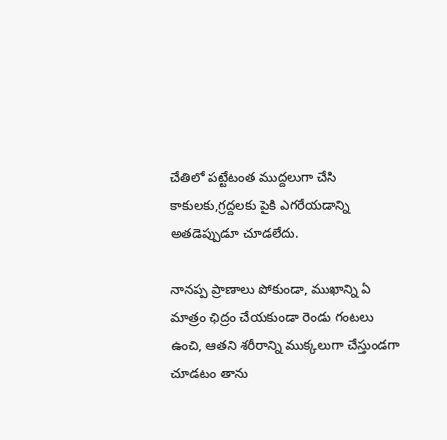చేతిలో పట్టేటంత ముద్దలుగా చేసి కాకులకు,గ్రద్దలకు పైకి ఎగరేయడాన్ని అతడెప్పుడూ చూడలేదు.

నానప్ప ప్రాణాలు పోకుండా, ముఖాన్ని ఏ మాత్రం ఛిద్రం చేయకుండా రెండు గంటలు ఉంచి, ఆతని శరీరాన్ని ముక్కలుగా చేస్తుండగా చూడటం తాను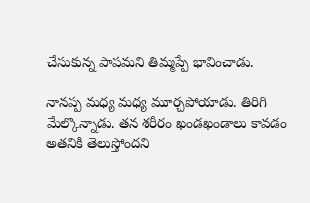చేసుకున్న పాపమని తిమ్మప్పే భావించాడు.

నానప్ప మధ్య మధ్య మూర్చపోయాడు. తిరిగి మేల్కొన్నాడు. తన శరీరం ఖండఖండాలు కావడం అతనికి తెలుస్తోందని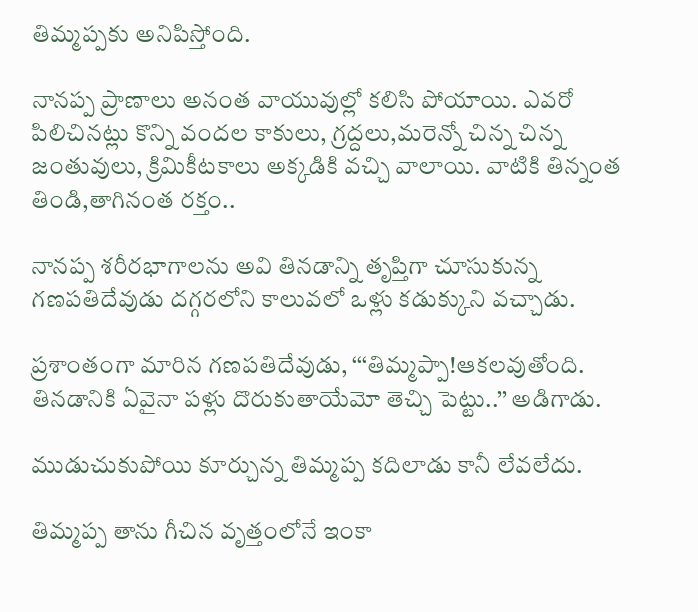తిమ్మప్పకు అనిపిస్తోంది.

నానప్ప ప్రాణాలు అనంత వాయువుల్లో కలిసి పోయాయి. ఎవరో పిలిచినట్లు కొన్ని వందల కాకులు, గ్రద్దలు,మరెన్నో చిన్న చిన్న జంతువులు, క్రిమికీటకాలు అక్కడికి వచ్చి వాలాయి. వాటికి తిన్నంత తిండి,తాగినంత రక్తం..

నానప్ప శరీరభాగాలను అవి తినడాన్ని తృప్తిగా చూసుకున్న గణపతిదేవుడు దగ్గరలోని కాలువలో ఒళ్లు కడుక్కుని వచ్చాడు.

ప్రశాంతంగా మారిన గణపతిదేవుడు, ‘‘‘తిమ్మప్పా!ఆకలవుతోంది. తినడానికి ఏవైనా పళ్లు దొరుకుతాయేమో తెచ్చి పెట్టు..’’ అడిగాడు.

ముడుచుకుపోయి కూర్చున్న తిమ్మప్ప కదిలాడు కానీ లేవలేదు.

తిమ్మప్ప తాను గీచిన వృత్తంలోనే ఇంకా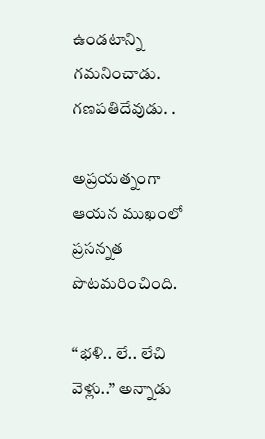ఉండటాన్ని గమనించాడు. గణపతిదేవుడు. .

అప్రయత్నంగా ఆయన ముఖంలో ప్రసన్నత పొటమరించింది.

‘‘భళి.. లే.. లేచి వెళ్లు..’’ అన్నాడు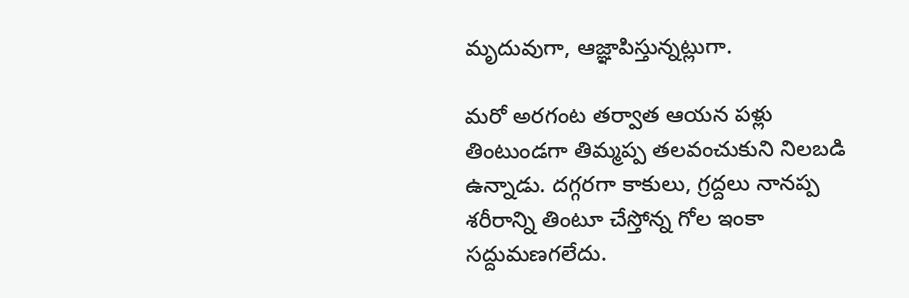మృదువుగా, ఆజ్ఞాపిస్తున్నట్లుగా.

మరో అరగంట తర్వాత ఆయన పళ్లు తింటుండగా తిమ్మప్ప తలవంచుకుని నిలబడి ఉన్నాడు. దగ్గరగా కాకులు, గ్రద్దలు నానప్ప శరీరాన్ని తింటూ చేస్తోన్న గోల ఇంకా సద్దుమణగలేదు.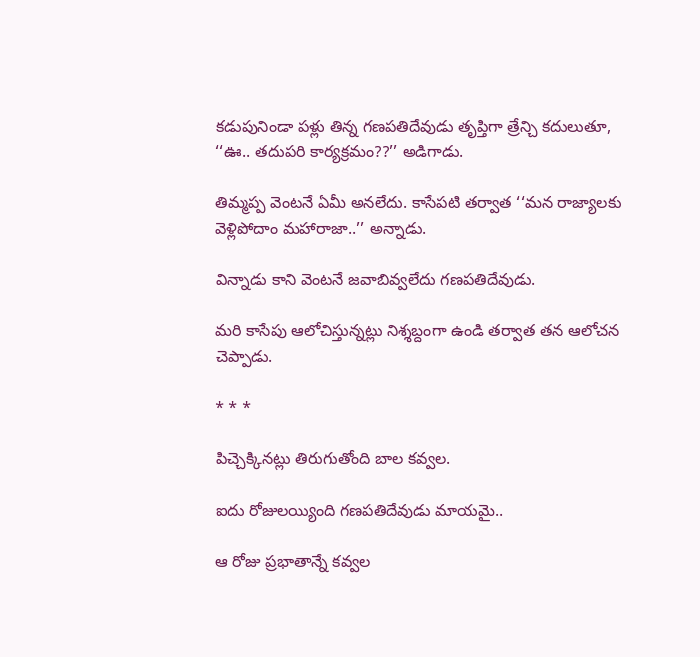కడుపునిండా పళ్లు తిన్న గణపతిదేవుడు తృప్తిగా త్రేన్చి కదులుతూ, ‘‘ఊ.. తదుపరి కార్యక్రమం??’’ అడిగాడు.

తిమ్మప్ప వెంటనే ఏమీ అనలేదు. కాసేపటి తర్వాత ‘‘మన రాజ్యాలకు వెళ్లిపోదాం మహారాజా..’’ అన్నాడు.

విన్నాడు కాని వెంటనే జవాబివ్వలేదు గణపతిదేవుడు.

మరి కాసేపు ఆలోచిస్తున్నట్లు నిశ్శబ్దంగా ఉండి తర్వాత తన ఆలోచన చెప్పాడు.

* * *

పిచ్చెక్కినట్లు తిరుగుతోంది బాల కవ్వల.

ఐదు రోజులయ్యింది గణపతిదేవుడు మాయమై..

ఆ రోజు ప్రభాతాన్నే కవ్వల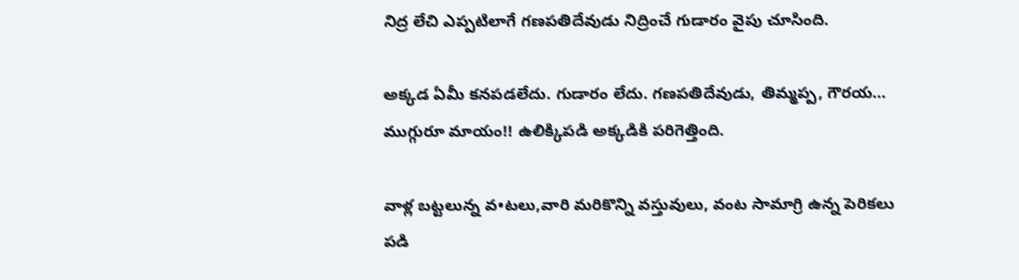నిద్ర లేచి ఎప్పటిలాగే గణపతిదేవుడు నిద్రించే గుడారం వైపు చూసింది.

అక్కడ ఏమీ కనపడలేదు. గుడారం లేదు. గణపతిదేవుడు, తిమ్మప్ప, గౌరయ… ముగ్గురూ మాయం!! ఉలిక్కిపడి అక్కడికి పరిగెత్తింది.

వాళ్ల బట్టలున్న వ•టలు,వారి మరికొన్ని వస్తువులు, వంట సామాగ్రి ఉన్న పెరికలు పడి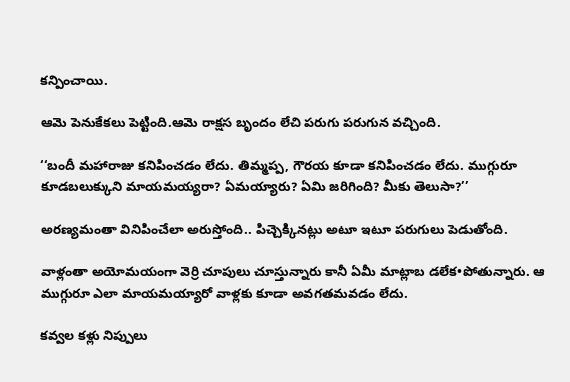కన్పించాయి.

ఆమె పెనుకేకలు పెట్టింది.ఆమె రాక్షస బృందం లేచి పరుగు పరుగున వచ్చింది.

‘‘బందీ మహారాజు కనిపించడం లేదు. తిమ్మప్ప, గౌరయ కూడా కనిపించడం లేదు. ముగ్గురూ కూడబలుక్కుని మాయమయ్యరా? ఏమయ్యారు? ఏమి జరిగింది? మీకు తెలుసా?’’

అరణ్యమంతా వినిపించేలా అరుస్తోంది.. పిచ్చెక్కినట్లు అటూ ఇటూ పరుగులు పెడుతోంది.

వాళ్లంతా అయోమయంగా వెర్రి చూపులు చూస్తున్నారు కానీ ఏమీ మాట్లాబ డలేక•పోతున్నారు. ఆ ముగ్గురూ ఎలా మాయమయ్యారో వాళ్లకు కూడా అవగతమవడం లేదు.

కవ్వల కళ్లు నిప్పులు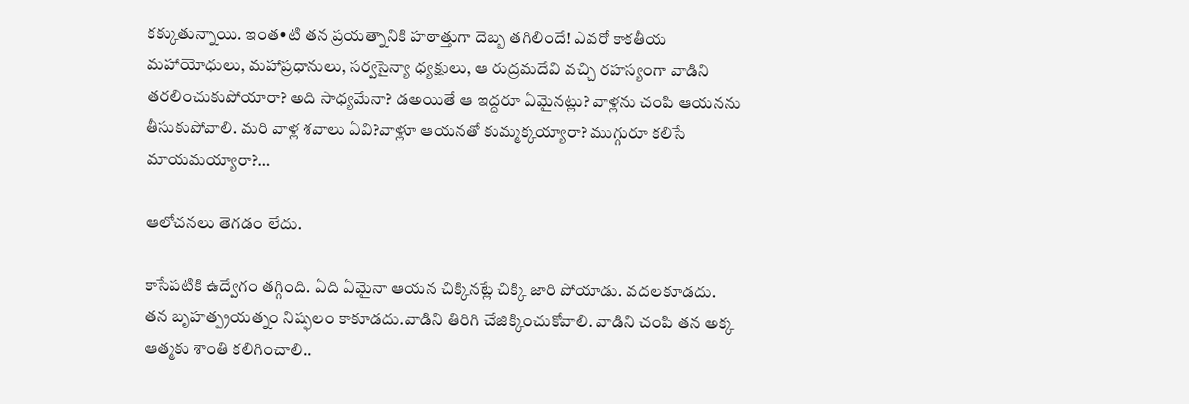కక్కుతున్నాయి. ఇంత•టి తన ప్రయత్నానికి హఠాత్తుగా దెబ్బ తగిలిందే! ఎవరో కాకతీయ మహాయోధులు, మహాప్రధానులు, సర్వసైన్యా ధ్యక్షులు, ఆ రుద్రమదేవి వచ్చి రహస్యంగా వాడిని తరలించుకుపోయారా? అది సాధ్యమేనా? డఅయితే ఆ ఇద్దరూ ఏమైనట్లు? వాళ్లను చంపి ఆయనను తీసుకుపోవాలి. మరి వాళ్ల శవాలు ఏవి?వాళ్లూ ఆయనతో కుమ్మక్కయ్యారా? ముగ్గురూ కలిసే మాయమయ్యారా?…

ఆలోచనలు తెగడం లేదు.

కాసేపటికి ఉద్వేగం తగ్గింది. ఏది ఏమైనా ఆయన చిక్కినట్లే చిక్కి జారి పోయాడు. వదలకూడదు. తన బృహత్ప్రయత్నం నిష్ఫలం కాకూడదు.వాడిని తిరిగి చేజిక్కించుకోవాలి. వాడిని చంపి తన అక్క ఆత్మకు శాంతి కలిగించాలి..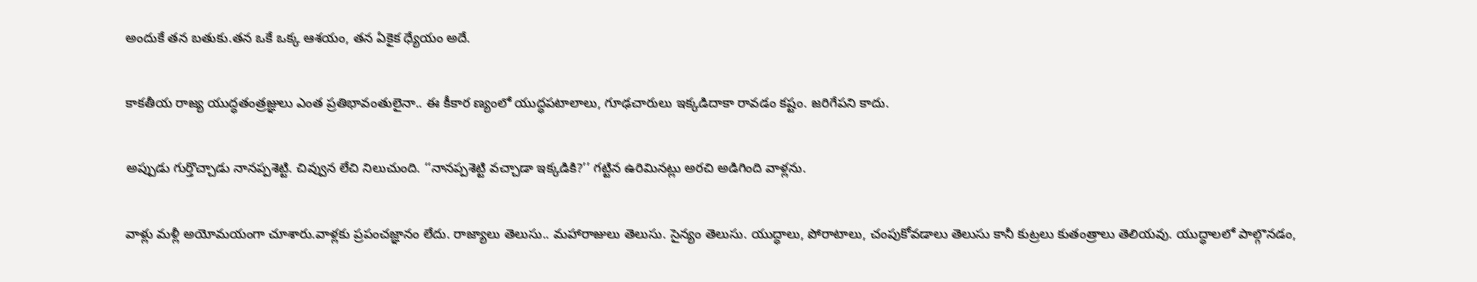అందుకే తన బతుకు.తన ఒకే ఒక్క ఆశయం, తన ఏకైక ధ్యేయం అదే.

కాకతీయ రాజ్య యుద్ధతంత్రజ్ఞులు ఎంత ప్రతిభావంతులైనా.. ఈ కీకార ణ్యంలో యుద్ధపటాలాలు, గూఢచారులు ఇక్కడిదాకా రావడం కష్టం. జరిగేపని కాదు.

అప్పుడు గుర్తొచ్చాడు నానప్పశెట్టి. చివ్వున లేచి నిలుచుంది. ‘‘నానప్పశెట్టి వచ్చాడా ఇక్కడికి?’’ గట్టిన ఉరిమినట్లు అరచి అడిగింది వాళ్లను.

వాళ్లు మళ్లీ అయోమయంగా చూశారు.వాళ్లకు ప్రపంచజ్ఞానం లేదు. రాజ్యాలు తెలుసు.. మహారాజులు తెలుసు. సైన్యం తెలుసు. యుద్ధాలు, పోరాటాలు, చంపుకోవడాలు తెలుసు కానీ కుట్రలు కుతంత్రాలు తెలియవు. యుద్ధాలలో పాల్గొనడం,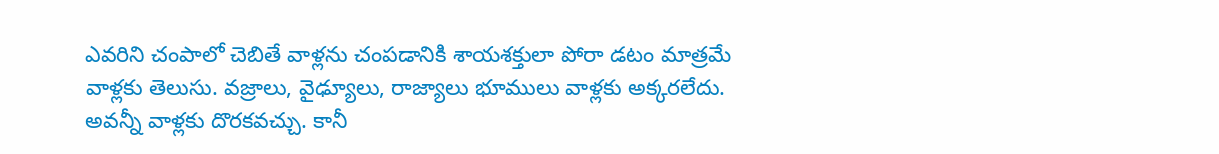ఎవరిని చంపాలో చెబితే వాళ్లను చంపడానికి శాయశక్తులా పోరా డటం మాత్రమే వాళ్లకు తెలుసు. వజ్రాలు, వైఢ్యూలు, రాజ్యాలు భూములు వాళ్లకు అక్కరలేదు. అవన్నీ వాళ్లకు దొరకవచ్చు. కానీ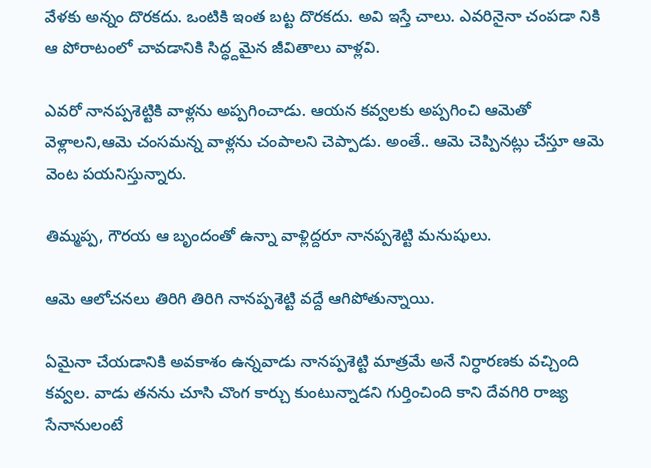వేళకు అన్నం దొరకదు. ఒంటికి ఇంత బట్ట దొరకదు. అవి ఇస్తే చాలు. ఎవరినైనా చంపడా నికి ఆ పోరాటంలో చావడానికి సిద్ధ్దమైన జీవితాలు వాళ్లవి.

ఎవరో నానప్పశెట్టికి వాళ్లను అప్పగించాడు. ఆయన కవ్వలకు అప్పగించి ఆమెతో వెళ్లాలని,ఆమె చంసమన్న వాళ్లను చంపాలని చెప్పాడు. అంతే.. ఆమె చెప్పినట్లు చేస్తూ ఆమె వెంట పయనిస్తున్నారు.

తిమ్మప్ప, గౌరయ ఆ బృందంతో ఉన్నా వాళ్లిద్దరూ నానప్పశెట్టి మనుషులు.

ఆమె ఆలోచనలు తిరిగి తిరిగి నానప్పశెట్టి వద్దే ఆగిపోతున్నాయి.

ఏమైనా చేయడానికి అవకాశం ఉన్నవాడు నానప్పశెట్టి మాత్రమే అనే నిర్ధారణకు వచ్చింది కవ్వల. వాడు తనను చూసి చొంగ కార్చు కుంటున్నాడని గుర్తించింది కాని దేవగిరి రాజ్య సేనానులంటే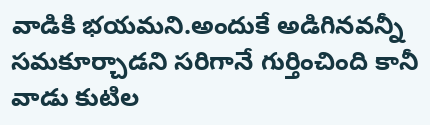వాడికి భయమని.అందుకే అడిగినవన్నీ సమకూర్చాడని సరిగానే గుర్తించింది కానీ వాడు కుటిల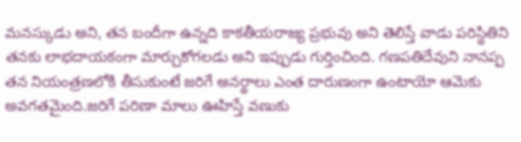మనస్కుడు అని, తన బందీగా ఉన్నది కాకతీయరాజ్య ప్రభువు అని తెలిస్తే వాడు పరిస్థితిని తనకు లాభదాయకంగా మార్చుకోగలడు అని ఇప్పుడు గుర్తించింది. గణపతిదేవుని నానప్ప తన నియంత్రణలోకి తీసుకుంటే జరిగే అనర్థాలు ఎంత దారుణంగా ఉంటాయో ఆమెకు అవగతమైంది.జరిగే పరిణా మాలు ఊహిస్తే వణుకు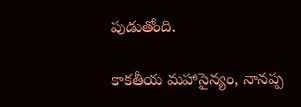పుడుతోంది.

కాకతీయ మహాసైన్యం, నానప్ప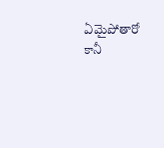ఏమైపోతారో కానీ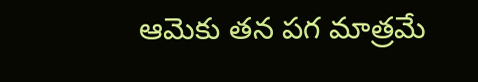ఆమెకు తన పగ మాత్రమే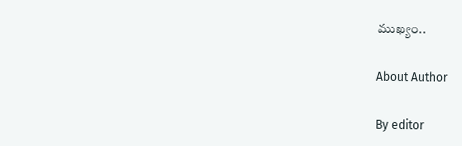ముఖ్యం..

About Author

By editor